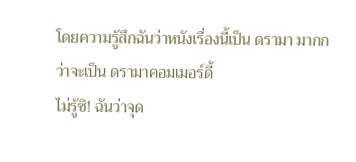โดยความรู้สึกฉันว่าหนังเรื่องนี้เป็น ดรามา มากกว่าจะเป็น ดรามาคอมเมอร์ดี้
ไม่รู้ซิ! ฉันว่าจุด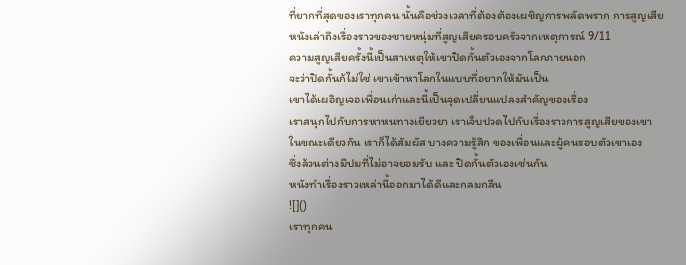ที่ยากที่สุดของเราทุกคน นั้นคือช่วงเวลาที่ต้องต้องเผชิญการพลัดพราก การสูญเสีย
หนังเล่าถึงเรื่องราวของชายหนุ่มที่สูญเสียครอบครัวจากเหตุการณ์ 9/11
ความสูญเสียครั้งนี้เป็นสาเหตุให้เขาปิดกั้นตัวเองจากโลกภายนอก
จะว่าปิดกั้นก้ไม่ใช่ เขาเข้าหาโลกในแบบที่อยากให้มันเป็น
เขาได้เผอิญเจอเพื่อนเก่าและนี้เป็นจุดเปลี่ยนแปลงสำคัญของเรื่อง
เราสนุกไปกับการหาหนทางเยียวยา เราเจ็บปวดไปกับเรื่องราวการสูญเสียของเขา
ในขณะเดียวกัน เราก็ได้สัมผัส บางความรู้สึก ของเพื่อนและผู้คนรอบตัวเขาเอง
ซึ่งล้วนต่างมีปมที่ไม่อาจยอมรับ และ ปิดกั้นตัวเองเช่นกัน
หนังทำเรื่องราวเหล่านี้ออกมาได้ดีและกลมกลืน
![]()
เราทุกคน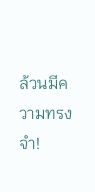ล้วนมีความทรงจำ!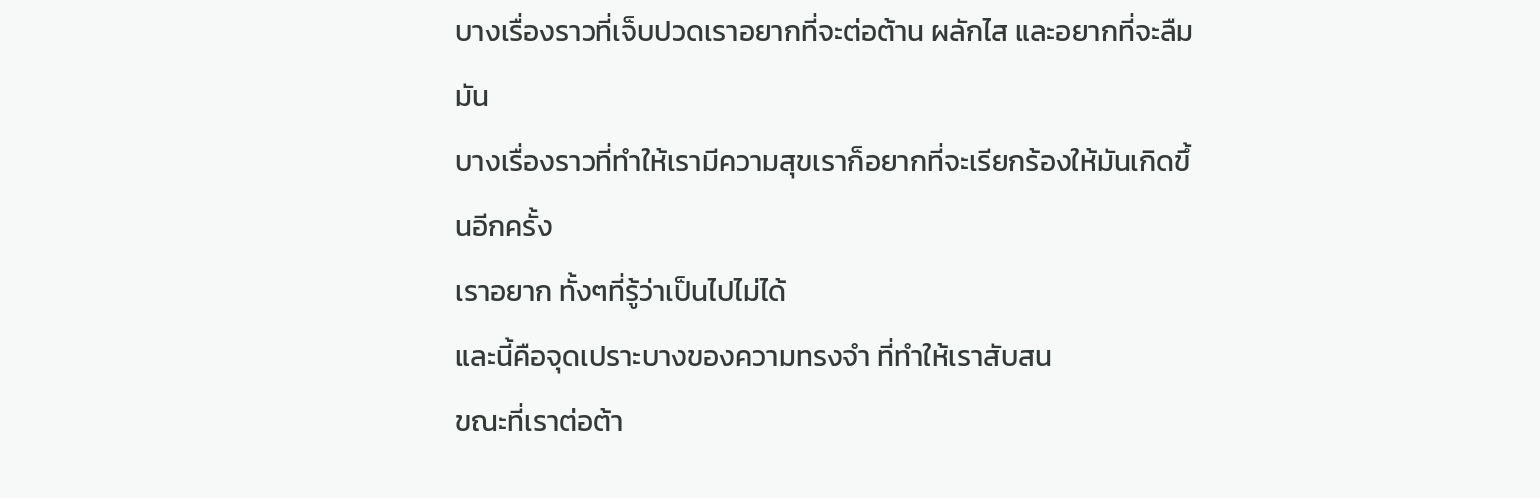บางเรื่องราวที่เจ็บปวดเราอยากที่จะต่อต้าน ผลักไส และอยากที่จะลืมมัน
บางเรื่องราวที่ทำให้เรามีความสุขเราก็อยากที่จะเรียกร้องให้มันเกิดขึ้นอีกครั้ง
เราอยาก ทั้งๆที่รู้ว่าเป็นไปไม่ได้
และนี้คือจุดเปราะบางของความทรงจำ ที่ทำให้เราสับสน
ขณะที่เราต่อต้า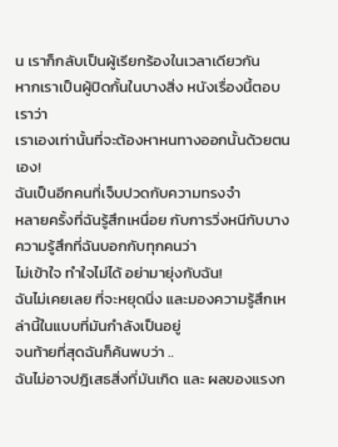น เราก็กลับเป็นผู้เรียกร้องในเวลาเดียวกัน
หากเราเป็นผู้ปิดกั้นในบางสิ่ง หนังเรื่องนี้ตอบเราว่า
เราเองเท่านั้นที่จะต้องหาหนทางออกนั้นด้วยตนเอง!
ฉันเป็นอีกคนที่เจ็บปวดกับความทรงจำ
หลายครั้งที่ฉันรู้สึกเหนื่อย กับการวิ่งหนีกับบางความรู้สึกที่ฉันบอกกับทุกคนว่า
ไม่เข้าใจ ทำใจไม่ได้ อย่ามายุ่งกับฉัน!
ฉันไม่เคยเลย ที่จะหยุดนิ่ง และมองความรู้สึกเหล่านี้ในแบบที่มันกำลังเป็นอยู่
จนท้ายที่สุดฉันก็ค้นพบว่า ..
ฉันไม่อาจปฎิเสธสิ่งที่มันเกิด และ ผลของแรงก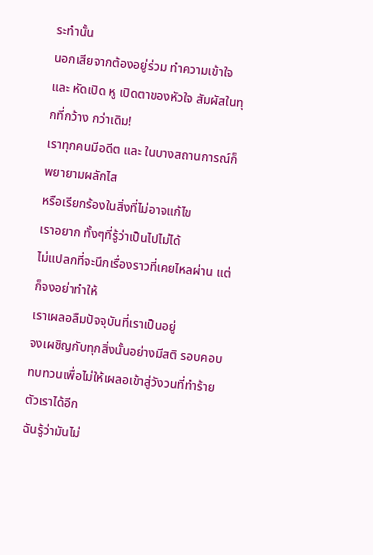ระทำนั้น
นอกเสียจากต้องอยู่ร่วม ทำความเข้าใจ
และ หัดเปิด หู เปิดตาของหัวใจ สัมผัสในทุกที่กว้าง กว่าเดิม!
เราทุกคนมีอดีต และ ในบางสถานการณ์ก็พยายามผลักไส
หรือเรียกร้องในสิ่งที่ไม่อาจแก้ไข
เราอยาก ทั้งๆที่รู้ว่าเป็นไปไม่ได้
ไม่แปลกที่จะนึกเรื่องราวที่เคยไหลผ่าน แต่ก็จงอย่าทำให้
เราเผลอลืมปัจจุบันที่เราเป็นอยู่
จงเผชิญกับทุกสิ่งนั้นอย่างมีสติ รอบคอบ ทบทวนเพื่อไม่ให้เผลอเข้าสู่วังวนที่ทำร้ายตัวเราได้อีก
ฉันรู้ว่ามันไม่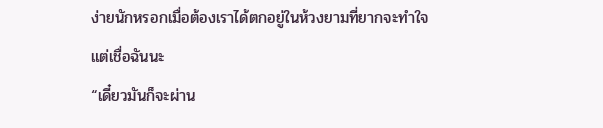ง่ายนักหรอกเมื่อต้องเราได้ตกอยู่ในห้วงยามที่ยากจะทำใจ
แต่เชื่อฉันนะ
“เดี๋ยวมันก็จะผ่าน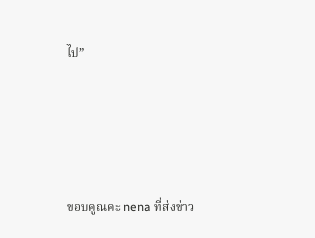ไป”




ขอบคูณคะ nena ที่ส่งข่าว